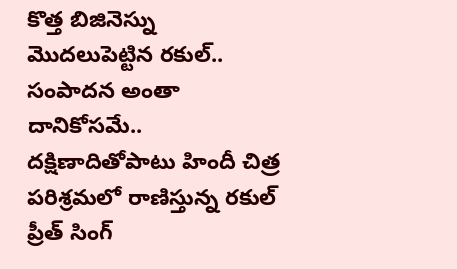కొత్త బిజినెస్ను మొదలుపెట్టిన రకుల్.. సంపాదన అంతా దానికోసమే..
దక్షిణాదితోపాటు హిందీ చిత్ర పరిశ్రమలో రాణిస్తున్న రకుల్ ప్రీత్ సింగ్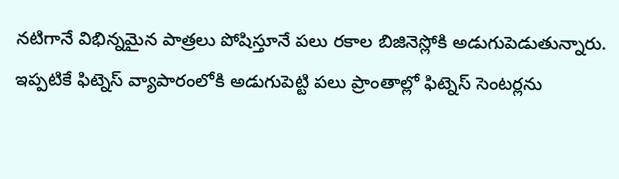నటిగానే విభిన్నమైన పాత్రలు పోషిస్తూనే పలు రకాల బిజినెస్లోకి అడుగుపెడుతున్నారు. ఇప్పటికే ఫిట్నెస్ వ్యాపారంలోకి అడుగుపెట్టి పలు ప్రాంతాల్లో ఫిట్నెస్ సెంటర్లను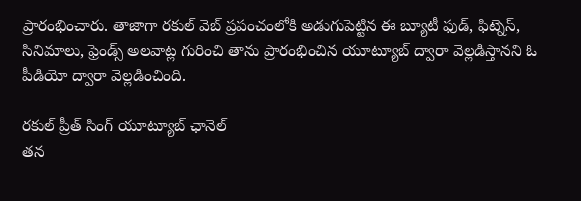ప్రారంభించారు. తాజాగా రకుల్ వెబ్ ప్రపంచంలోకి అడుగుపెట్టిన ఈ బ్యూటీ ఫుడ్, ఫిట్నెస్, సినిమాలు, ఫ్రెండ్స్ అలవాట్ల గురించి తాను ప్రారంభించిన యూట్యూబ్ ద్వారా వెల్లడిస్తానని ఓ పీడియో ద్వారా వెల్లడించింది.

రకుల్ ప్రీత్ సింగ్ యూట్యూబ్ ఛానెల్
తన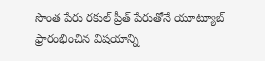సొంత పేరు రకుల్ ప్రీత్ పేరుతోనే యూట్యూబ్ ఫ్రారంభించిన విషయాన్ని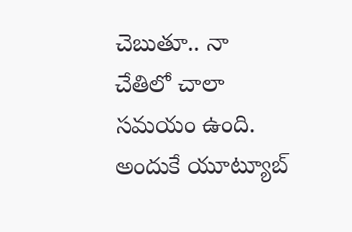చెబుతూ.. నా చేతిలో చాలా సమయం ఉంది. అందుకే యూట్యూబ్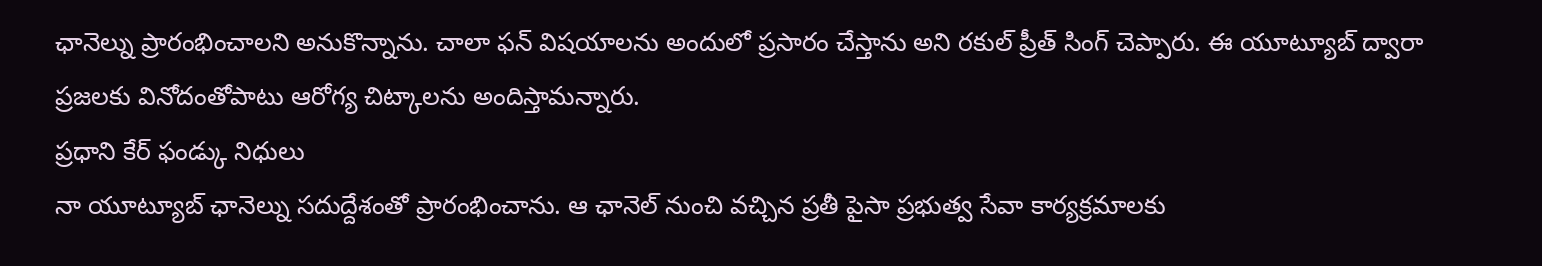ఛానెల్ను ప్రారంభించాలని అనుకొన్నాను. చాలా ఫన్ విషయాలను అందులో ప్రసారం చేస్తాను అని రకుల్ ప్రీత్ సింగ్ చెప్పారు. ఈ యూట్యూబ్ ద్వారా ప్రజలకు వినోదంతోపాటు ఆరోగ్య చిట్కాలను అందిస్తామన్నారు.
ప్రధాని కేర్ ఫండ్కు నిధులు
నా యూట్యూబ్ ఛానెల్ను సదుద్దేశంతో ప్రారంభించాను. ఆ ఛానెల్ నుంచి వచ్చిన ప్రతీ పైసా ప్రభుత్వ సేవా కార్యక్రమాలకు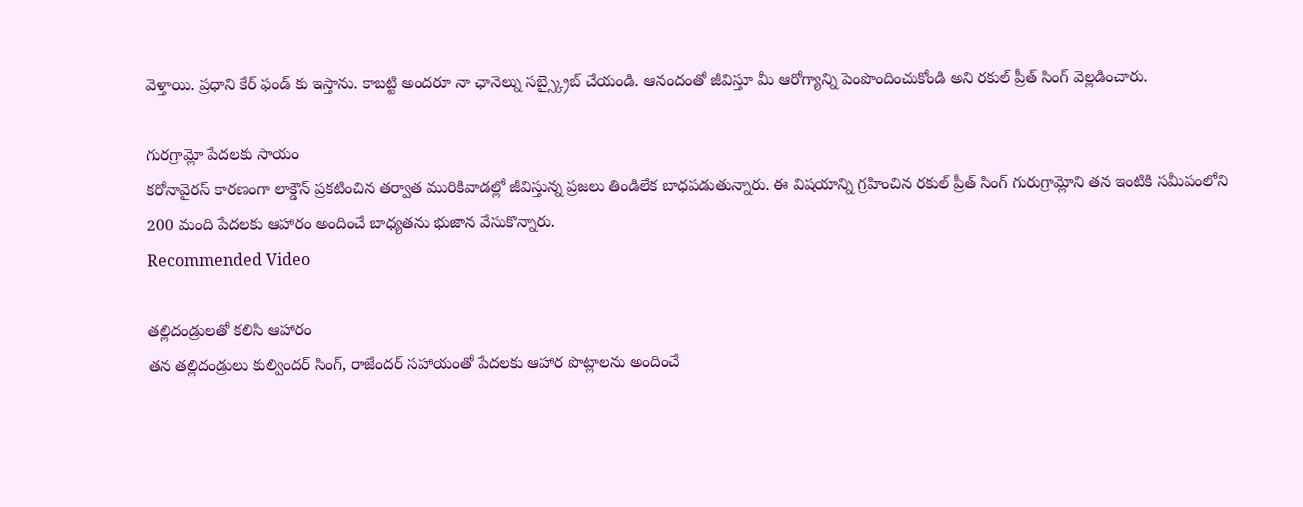వెళ్తాయి. ప్రధాని కేర్ ఫండ్ కు ఇస్తాను. కాబట్టి అందరూ నా ఛానెల్ను సబ్స్క్రైబ్ చేయండి. ఆనందంతో జీవిస్తూ మీ ఆరోగ్యాన్ని పెంపొందించుకోండి అని రకుల్ ప్రీత్ సింగ్ వెల్లడించారు.

గురగ్రామ్లో పేదలకు సాయం
కరోనావైరస్ కారణంగా లాక్డౌన్ ప్రకటించిన తర్వాత మురికివాడల్లో జీవిస్తున్న ప్రజలు తిండిలేక బాధపడుతున్నారు. ఈ విషయాన్ని గ్రహించిన రకుల్ ప్రీత్ సింగ్ గురుగ్రామ్లోని తన ఇంటికి సమీపంలోని 200 మంది పేదలకు ఆహారం అందించే బాధ్యతను భుజాన వేసుకొన్నారు.
Recommended Video

తల్లిదండ్రులతో కలిసి ఆహారం
తన తల్లిదండ్రులు కుల్విందర్ సింగ్, రాజేందర్ సహాయంతో పేదలకు ఆహార పొట్లాలను అందించే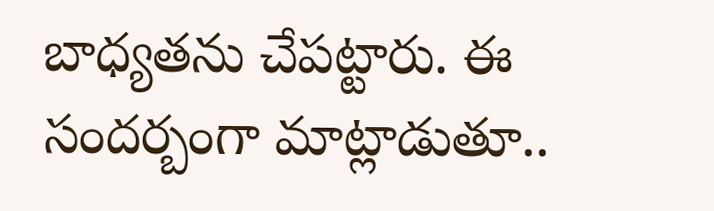బాధ్యతను చేపట్టారు. ఈ సందర్బంగా మాట్లాడుతూ..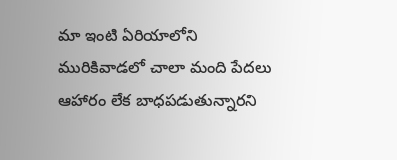మా ఇంటి ఏరియాలోని మురికివాడలో చాలా మంది పేదలు ఆహారం లేక బాధపడుతున్నారని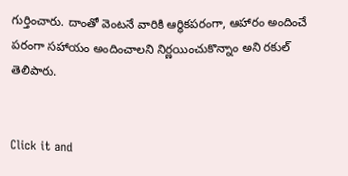గుర్తించారు. దాంతో వెంటనే వారికి ఆర్థికపరంగా, ఆహారం అందించే పరంగా సహాయం అందించాలని నిర్ణయించుకొన్నాం అని రకుల్ తెలిపారు.


Click it and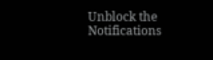Unblock the Notifications